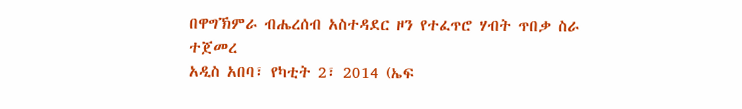በዋግኽምራ ብሔረሰብ አስተዳደር ዞን የተፈጥሮ ሃብት ጥበቃ ስራ ተጀመረ
አዲስ አበባ፣ የካቲት 2፣ 2014 (ኤፍ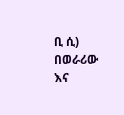ቢ ሲ) በወራሪው እና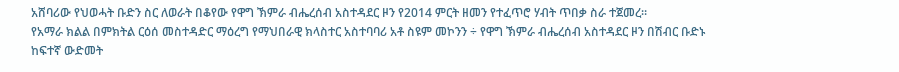አሸባሪው የህወሓት ቡድን ስር ለወራት በቆየው የዋግ ኽምራ ብሔረሰብ አስተዳደር ዞን የ2014 ምርት ዘመን የተፈጥሮ ሃብት ጥበቃ ስራ ተጀመረ።
የአማራ ክልል በምክትል ርዕሰ መስተዳድር ማዕረግ የማህበራዊ ክላስተር አስተባባሪ አቶ ስዩም መኮንን ÷ የዋግ ኽምራ ብሔረሰብ አስተዳደር ዞን በሽብር ቡድኑ ከፍተኛ ውድመት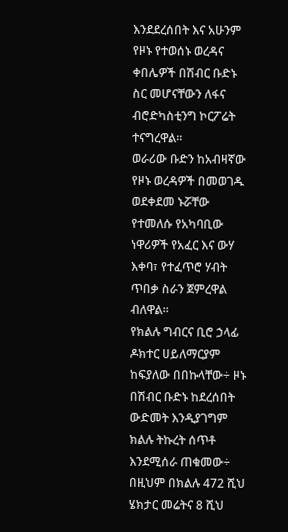እንደደረሰበት እና አሁንም የዞኑ የተወሰኑ ወረዳና ቀበሌዎች በሽብር ቡድኑ ስር መሆናቸውን ለፋና ብሮድካስቲንግ ኮርፖሬት ተናግረዋል፡፡
ወራሪው ቡድን ከአብዛኛው የዞኑ ወረዳዎች በመወገዱ ወደቀደመ ኑሯቸው የተመለሱ የአካባቢው ነዋሪዎች የአፈር እና ውሃ እቀባ፣ የተፈጥሮ ሃብት ጥበቃ ስራን ጀምረዋል ብለዋል፡፡
የክልሉ ግብርና ቢሮ ኃላፊ ዶክተር ሀይለማርያም ከፍያለው በበኩላቸው÷ ዞኑ በሽብር ቡድኑ ከደረሰበት ውድመት እንዲያገግም ክልሉ ትኩረት ሰጥቶ እንደሚሰራ ጠቁመው÷ በዚህም በክልሉ 472 ሺህ ሄክታር መሬትና 8 ሺህ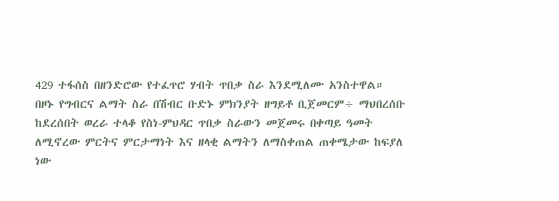429 ተፋሰስ በዘንድሮው የተፈጥሮ ሃብት ጥበቃ ስራ እንደሚለሙ አንስተዋል።
በዞኑ የግብርና ልማት ስራ በሽብር ቡድኑ ምክንያት ዘግይቶ ቢጀመርም÷ ማህበረሰቡ ከደረሰበት ወረራ ተላቆ የስነ-ምህዳር ጥበቃ ስራውን መጀመሩ በቀጣይ ዓመት ለሚኖረው ምርትና ምርታማነት እና ዘላቂ ልማትን ለማስቀጠል ጠቀሜታው ከፍያለ ነው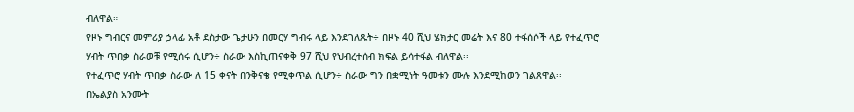ብለዋል።
የዞኑ ግብርና መምሪያ ኃላፊ አቶ ደስታው ጌታሁን በመርሃ ግብሩ ላይ እንደገለጹት÷ በዞኑ 40 ሺህ ሄክታር መሬት እና 80 ተፋሰሶች ላይ የተፈጥሮ ሃብት ጥበቃ ስራወቹ የሚሰሩ ሲሆን÷ ስራው እስኪጠናቀቅ 97 ሺህ የህብረተሰብ ክፍል ይሳተፋል ብለዋል፡፡
የተፈጥሮ ሃብት ጥበቃ ስራው ለ 15 ቀናት በንቅናቄ የሚቀጥል ሲሆን÷ ስራው ግን በቋሚነት ዓመቱን ሙሉ እንደሚከወን ገልጸዋል፡፡
በኤልያስ አንሙት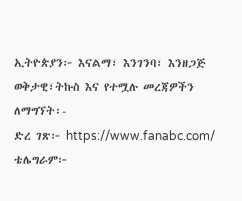ኢትዮጵያን፦ እናልማ፣ እንገንባ፣ እንዘጋጅ
ወቅታዊ፣ትኩስ እና የተሟሉ መረጃዎችን ለማግኘት፡-
ድረ ገጽ፦ https://www.fanabc.com/
ቴሌግራም፦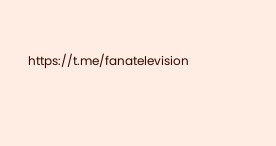https://t.me/fanatelevision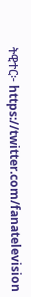ትዊተር፦ https://twitter.com/fanatelevision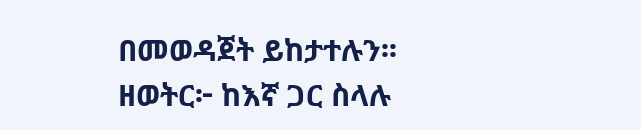በመወዳጀት ይከታተሉን፡፡
ዘወትር፦ ከእኛ ጋር ስላሉ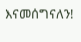እናመሰግናለን!